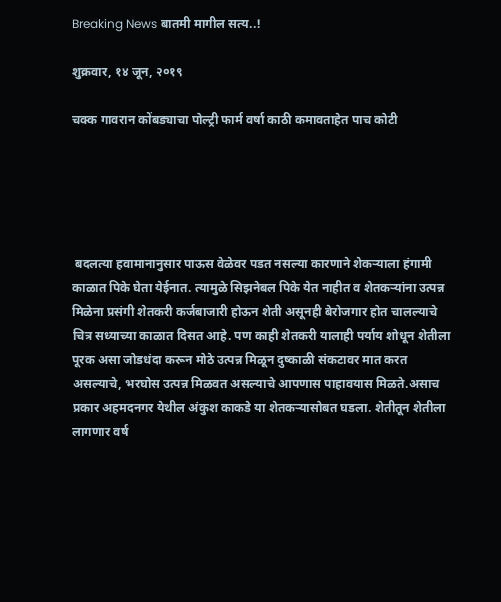Breaking News बातमी मागील सत्य..!

शुक्रवार, १४ जून, २०१९

चक्क गावरान कोंबड्याचा पोल्ट्री फार्म वर्षा काठी कमावताहेत पाच कोटी





 बदलत्या हवामानानुसार पाऊस वेळेवर पडत नसल्या कारणाने शेकऱ्याला हंगामी काळात पिके घेता येईनात. त्यामुळे सिझनेबल पिके येत नाहीत व शेतकऱ्यांना उत्पन्न मिळेना प्रसंगी शेतकरी कर्जबाजारी होऊन शेती असूनही बेरोजगार होत चालल्याचे चित्र सध्याच्या काळात दिसत आहे. पण काही शेतकरी यालाही पर्याय शोधून शेतीला पूरक असा जोडधंदा करून मोठे उत्पन्न मिळून दुष्काळी संकटावर मात करत असल्याचे, भरघोस उत्पन्न मिळवत असल्याचे आपणास पाहावयास मिळते.असाच प्रकार अहमदनगर येथील अंकुश काकडे या शेतकऱ्यासोबत घडला. शेतीतून शेतीला लागणार वर्ष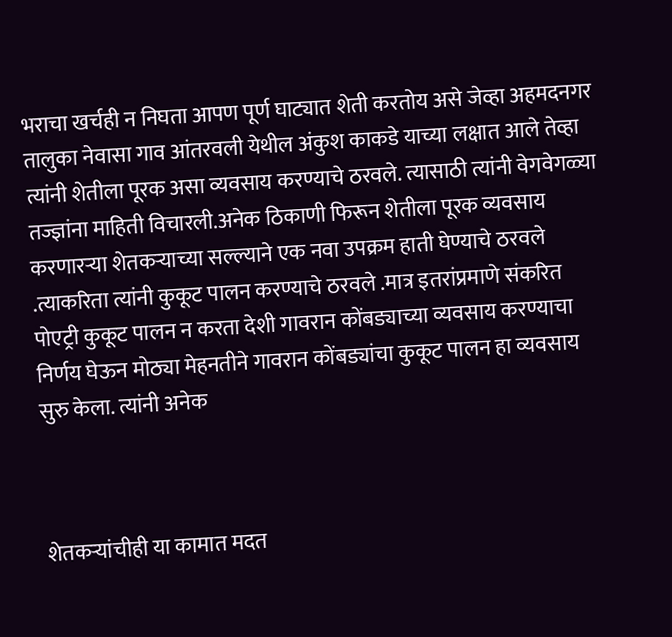भराचा खर्चही न निघता आपण पूर्ण घाट्यात शेती करतोय असे जेव्हा अहमदनगर तालुका नेवासा गाव आंतरवली येथील अंकुश काकडे याच्या लक्षात आले तेव्हा त्यांनी शेतीला पूरक असा व्यवसाय करण्याचे ठरवले. त्यासाठी त्यांनी वेगवेगळ्या तज्ज्ञांना माहिती विचारली.अनेक ठिकाणी फिरून शेतीला पूरक व्यवसाय करणारऱ्या शेतकऱ्याच्या सल्ल्याने एक नवा उपक्रम हाती घेण्याचे ठरवले .त्याकरिता त्यांनी कुकूट पालन करण्याचे ठरवले .मात्र इतरांप्रमाणे संकरित पोएट्री कुकूट पालन न करता देशी गावरान कोंबड्याच्या व्यवसाय करण्याचा निर्णय घेऊन मोठ्या मेहनतीने गावरान कोंबड्यांचा कुकूट पालन हा व्यवसाय सुरु केला. त्यांनी अनेक



शेतकऱ्यांचीही या कामात मदत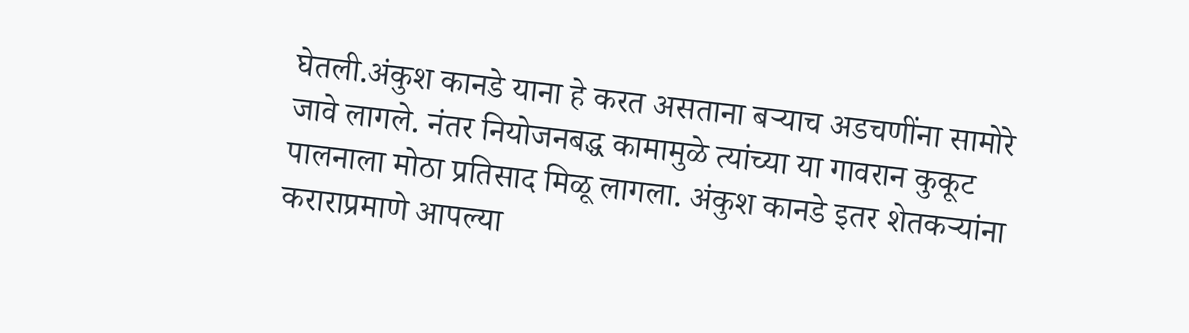घेतली.अंकुश कानडे याना हे करत असताना बऱ्याच अडचणींना सामोरे जावे लागले. नंतर नियोजनबद्ध कामामुळे त्यांच्या या गावरान कुकूट पालनाला मोठा प्रतिसाद मिळू लागला. अंकुश कानडे इतर शेतकऱ्यांना कराराप्रमाणे आपल्या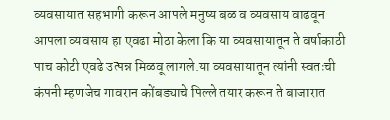व्यवसायात सहभागी करून आपले मनुष्य बळ व व्यवसाय वाढवून आपला व्यवसाय हा एवढा मोठा केला कि या व्यवसायातून ते वर्षाकाठी पाच कोटी एवढे उत्पन्न मिळवू लागले.या व्यवसायातून त्यांनी स्वतःची कंपनी म्हणजेच गावरान कोंबड्याचे पिल्ले तयार करून ते बाजारात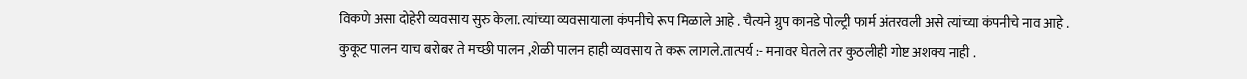विकणे असा दोहेरी व्यवसाय सुरु केला. त्यांच्या व्यवसायाला कंपनीचे रूप मिळाले आहे . चैत्यने ग्रुप कानडे पोल्ट्री फार्म अंतरवली असे त्यांच्या कंपनीचे नाव आहे . कुकूट पालन याच बरोबर ते मच्छी पालन ,शेळी पालन हाही व्यवसाय ते करू लागले.तात्पर्य :- मनावर घेतले तर कुठलीही गोष्ट अशक्य नाही .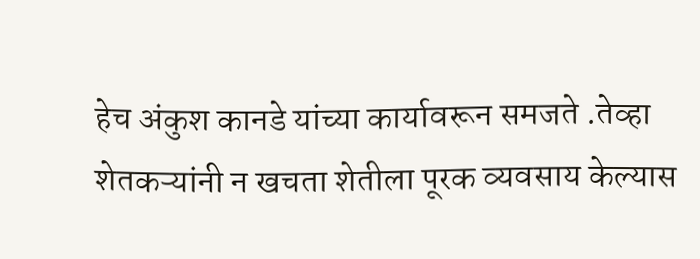हेच अंकुश कानडे यांच्या कार्यावरून समजते .तेव्हा शेतकऱ्यांनी न खचता शेतीला पूरक व्यवसाय केल्यास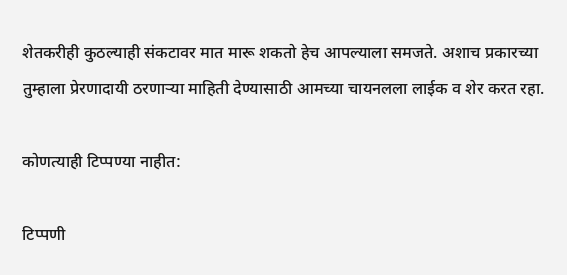शेतकरीही कुठल्याही संकटावर मात मारू शकतो हेच आपल्याला समजते. अशाच प्रकारच्या तुम्हाला प्रेरणादायी ठरणाऱ्या माहिती देण्यासाठी आमच्या चायनलला लाईक व शेर करत रहा.

कोणत्याही टिप्पण्‍या नाहीत:

टिप्पणी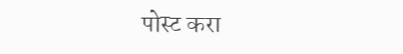पोस्ट करा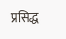प्रसिद्ध